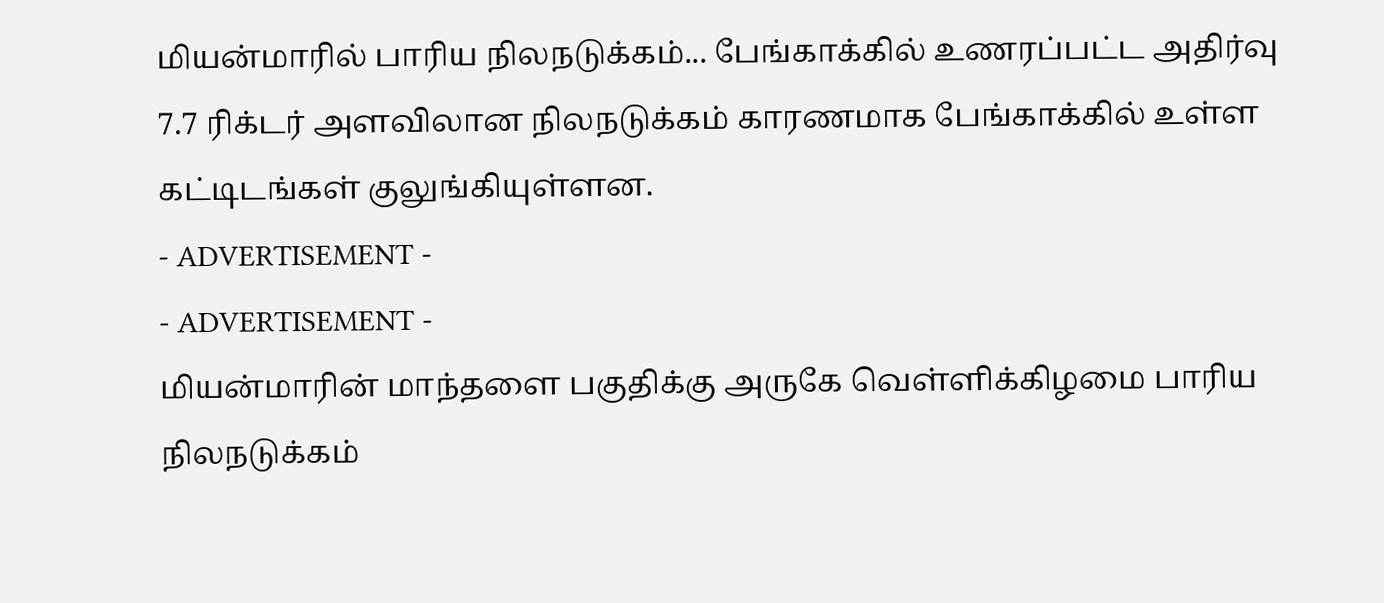மியன்மாரில் பாரிய நிலநடுக்கம்... பேங்காக்கில் உணரப்பட்ட அதிர்வு
7.7 ரிக்டர் அளவிலான நிலநடுக்கம் காரணமாக பேங்காக்கில் உள்ள கட்டிடங்கள் குலுங்கியுள்ளன.
- ADVERTISEMENT -
- ADVERTISEMENT -
மியன்மாரின் மாந்தளை பகுதிக்கு அருகே வெள்ளிக்கிழமை பாரிய நிலநடுக்கம்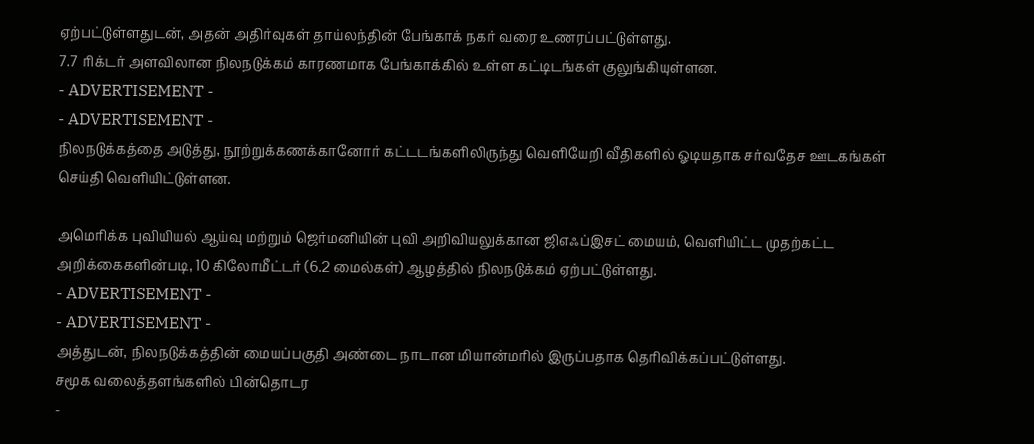ஏற்பட்டுள்ளதுடன், அதன் அதிர்வுகள் தாய்லந்தின் பேங்காக் நகர் வரை உணரப்பட்டுள்ளது.
7.7 ரிக்டர் அளவிலான நிலநடுக்கம் காரணமாக பேங்காக்கில் உள்ள கட்டிடங்கள் குலுங்கியுள்ளன.
- ADVERTISEMENT -
- ADVERTISEMENT -
நிலநடுக்கத்தை அடுத்து, நூற்றுக்கணக்கானோர் கட்டடங்களிலிருந்து வெளியேறி வீதிகளில் ஓடியதாக சர்வதேச ஊடகங்கள் செய்தி வெளியிட்டுள்ளன.

அமெரிக்க புவியியல் ஆய்வு மற்றும் ஜெர்மனியின் புவி அறிவியலுக்கான ஜிஎஃப்இசட் மையம், வெளியிட்ட முதற்கட்ட அறிக்கைகளின்படி, 10 கிலோமீட்டர் (6.2 மைல்கள்) ஆழத்தில் நிலநடுக்கம் ஏற்பட்டுள்ளது.
- ADVERTISEMENT -
- ADVERTISEMENT -
அத்துடன், நிலநடுக்கத்தின் மையப்பகுதி அண்டை நாடான மியான்மரில் இருப்பதாக தெரிவிக்கப்பட்டுள்ளது.
சமூக வலைத்தளங்களில் பின்தொடர
-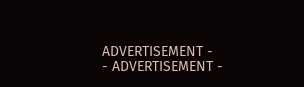ADVERTISEMENT -
- ADVERTISEMENT -